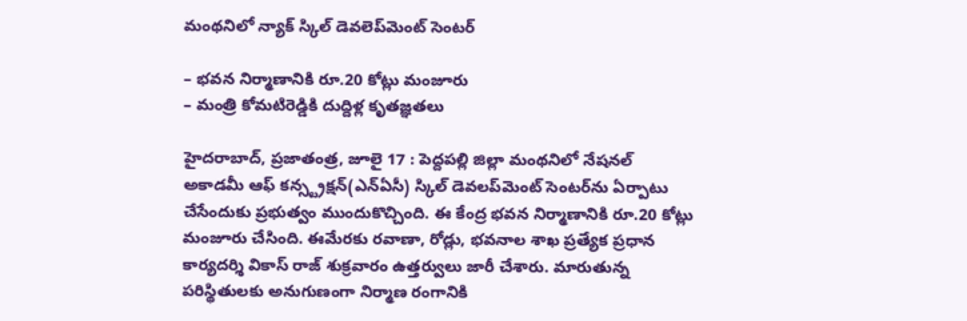మంథనిలో న్యాక్ స్కిల్ డెవలెప్‌మెంట్ సెంటర్

– భవన నిర్మాణానికి రూ.20 కోట్లు మంజూరు
– మంత్రి కోమటిరెడ్డికి దుద్దిళ్ల కృతజ్ఞతలు

హైదరాబాద్, ప్రజాతంత్ర, జూలై 17 : పెద్దపల్లి జిల్లా మంథనిలో నేషనల్ అకాడమీ ఆఫ్ కన్స్ట్రక్షన్(ఎన్‌ఏసీ) స్కిల్ డెవలప్‌మెంట్ సెంటర్‌ను ఏర్పాటు చేసేందుకు ప్రభుత్వం ముందుకొచ్చింది. ఈ కేంద్ర భవన నిర్మాణానికి రూ.20 కోట్లు మంజూరు చేసింది. ఈమేరకు రవాణా, రోడ్లు, భవనాల శాఖ ప్రత్యేక ప్రధాన కార్యదర్శి వికాస్ రాజ్ శుక్రవారం ఉత్తర్వులు జారీ చేశారు. మారుతున్న పరిస్థితులకు అనుగుణంగా నిర్మాణ రంగానికి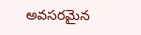అవసరమైన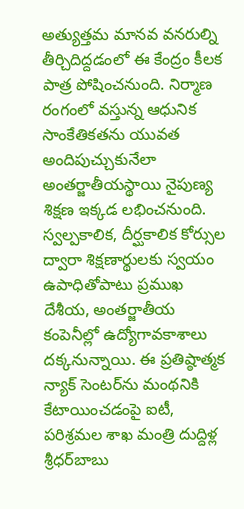అత్యుత్తమ మానవ వనరుల్ని తీర్చిదిద్దడంలో ఈ కేంద్రం కీలక పాత్ర పోషించనుంది. నిర్మాణ రంగంలో వస్తున్న ఆధునిక సాంకేతికతను యువత అందిపుచ్చుకునేలా అంతర్జాతీయస్థాయి నైపుణ్య శిక్షణ ఇక్కడ లభించనుంది. స్వల్పకాలిక, దీర్ఘకాలిక కోర్సుల ద్వారా శిక్షణార్థులకు స్వయం ఉపాధితోపాటు ప్రముఖ దేశీయ, అంతర్జాతీయ కంపెనీల్లో ఉద్యోగావకాశాలు దక్కనున్నాయి. ఈ ప్రతిష్ఠాత్మక న్యాక్ సెంటర్‌ను మంథనికి కేటాయించడంపై ఐటీ, పరిశ్రమల శాఖ మంత్రి దుద్దిళ్ల శ్రీధర్‌బాబు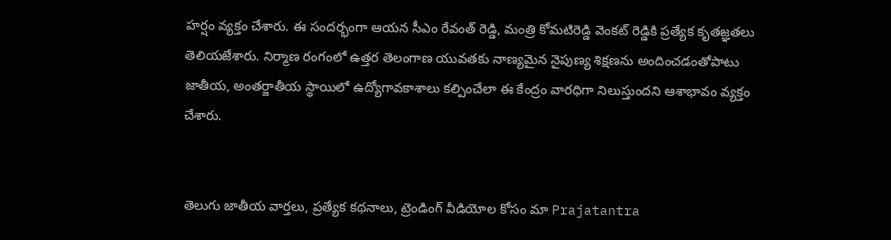హర్షం వ్యక్తం చేశారు. ఈ సందర్భంగా ఆయన సీఎం రేవంత్ రెడ్డి, మంత్రి కోమటిరెడ్డి వెంకట్ రెడ్డికి ప్రత్యేక కృతజ్ఞతలు తెలియజేశారు. నిర్మాణ రంగంలో ఉత్తర తెలంగాణ యువతకు నాణ్యమైన నైపుణ్య శిక్షణను అందించడంతోపాటు జాతీయ, అంతర్జాతీయ స్థాయిలో ఉద్యోగావకాశాలు కల్పించేలా ఈ కేంద్రం వారధిగా నిలుస్తుందని ఆశాభావం వ్యక్తం చేశారు.


తెలుగు జాతీయ వార్తలు, ప్రత్యేక కథనాలు, ట్రెండింగ్ వీడియోల కోసం మా Prajatantra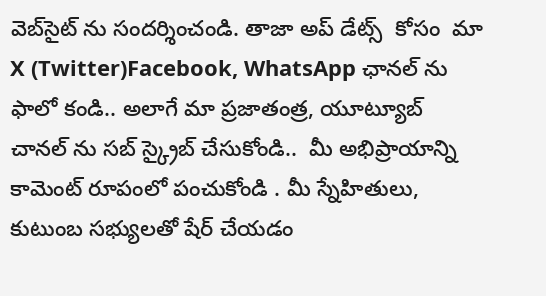వెబ్‌సైట్ ను సందర్శించండి. తాజా అప్‌ డేట్స్  కోసం  మా  X (Twitter)Facebook, WhatsApp ఛానల్ ను ఫాలో కండి.. అలాగే మా ప్రజాతంత్ర, యూట్యూబ్ చానల్ ను సబ్ స్క్రైబ్ చేసుకోండి..  మీ అభిప్రాయాన్ని కామెంట్ రూపంలో పంచుకోండి . మీ స్నేహితులు, కుటుంబ సభ్యులతో షేర్ చేయడం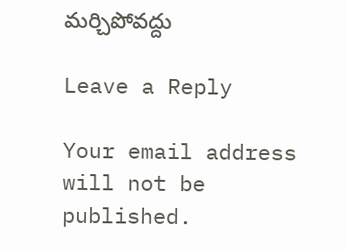మర్చిపోవద్దు

Leave a Reply

Your email address will not be published.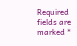Required fields are marked *